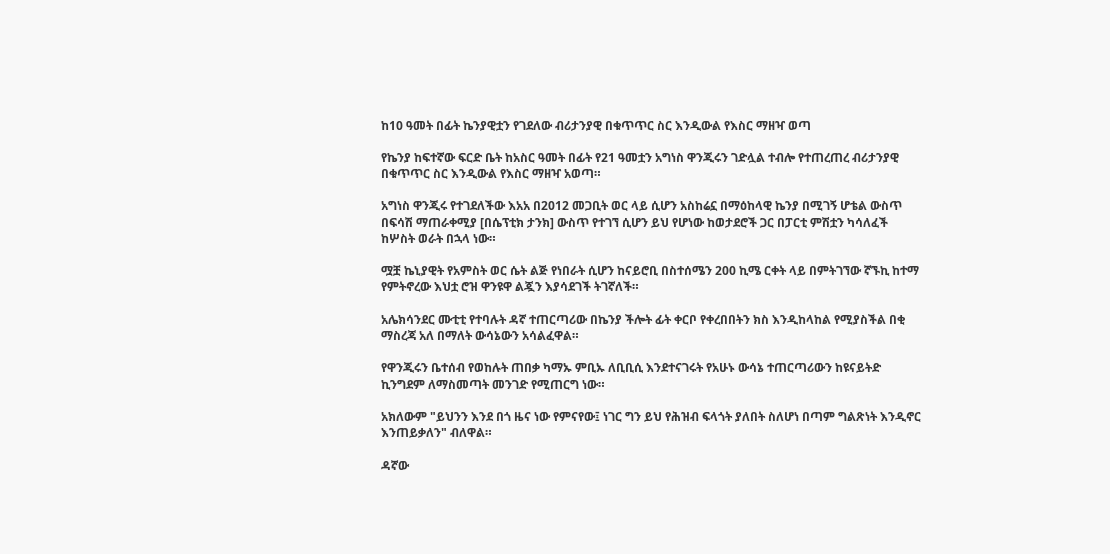ከ10 ዓመት በፊት ኬንያዊቷን የገደለው ብሪታንያዊ በቁጥጥር ስር እንዲውል የእስር ማዘዣ ወጣ

የኬንያ ከፍተኛው ፍርድ ቤት ከአስር ዓመት በፊት የ21 ዓመቷን አግነስ ዋንጂሩን ገድሏል ተብሎ የተጠረጠረ ብሪታንያዊ በቁጥጥር ስር እንዲውል የእስር ማዘዣ አወጣ።

አግነስ ዋንጂሩ የተገደለችው እአአ በ2012 መጋቢት ወር ላይ ሲሆን አስከሬኗ በማዕከላዊ ኬንያ በሚገኝ ሆቴል ውስጥ በፍሳሽ ማጠራቀሚያ [በሴፕቲክ ታንክ] ውስጥ የተገኘ ሲሆን ይህ የሆነው ከወታደሮች ጋር በፓርቲ ምሽቷን ካሳለፈች ከሦስት ወራት በኋላ ነው።

ሟቿ ኬኒያዊት የአምስት ወር ሴት ልጅ የነበራት ሲሆን ከናይሮቢ በስተሰሜን 200 ኪሜ ርቀት ላይ በምትገኘው ኛኙኪ ከተማ የምትኖረው እህቷ ሮዝ ዋንዩዋ ልጇን እያሳደገች ትገኛለች።

አሌክሳንደር ሙቲቲ የተባሉት ዳኛ ተጠርጣሪው በኬንያ ችሎት ፊት ቀርቦ የቀረበበትን ክስ እንዲከላከል የሚያስችል በቂ ማስረጃ አለ በማለት ውሳኔውን አሳልፈዋል።

የዋንጂሩን ቤተሰብ የወከሉት ጠበቃ ካማኡ ምቢኡ ለቢቢሲ እንደተናገሩት የአሁኑ ውሳኔ ተጠርጣሪውን ከዩናይትድ ኪንግደም ለማስመጣት መንገድ የሚጠርግ ነው።

አክለውም "ይህንን እንደ በጎ ዜና ነው የምናየው፤ ነገር ግን ይህ የሕዝብ ፍላጎት ያለበት ስለሆነ በጣም ግልጽነት እንዲኖር እንጠይቃለን" ብለዋል።

ዳኛው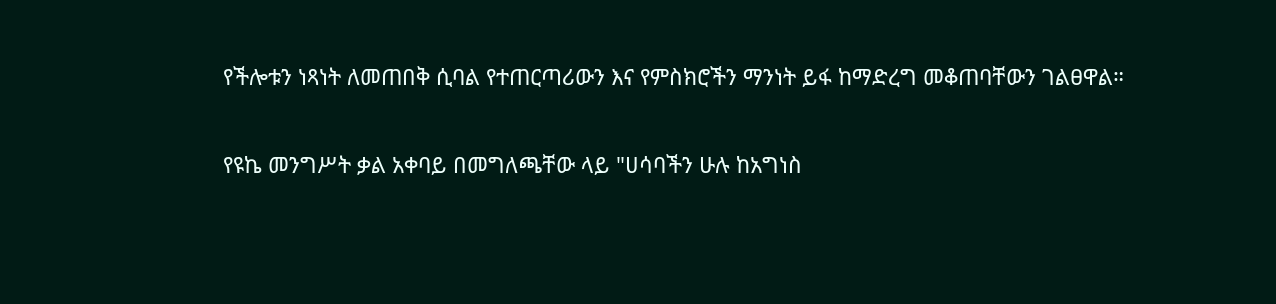የችሎቱን ነጻነት ለመጠበቅ ሲባል የተጠርጣሪውን እና የምስክሮችን ማንነት ይፋ ከማድረግ መቆጠባቸውን ገልፀዋል።

የዩኬ መንግሥት ቃል አቀባይ በመግለጫቸው ላይ "ሀሳባችን ሁሉ ከአግነስ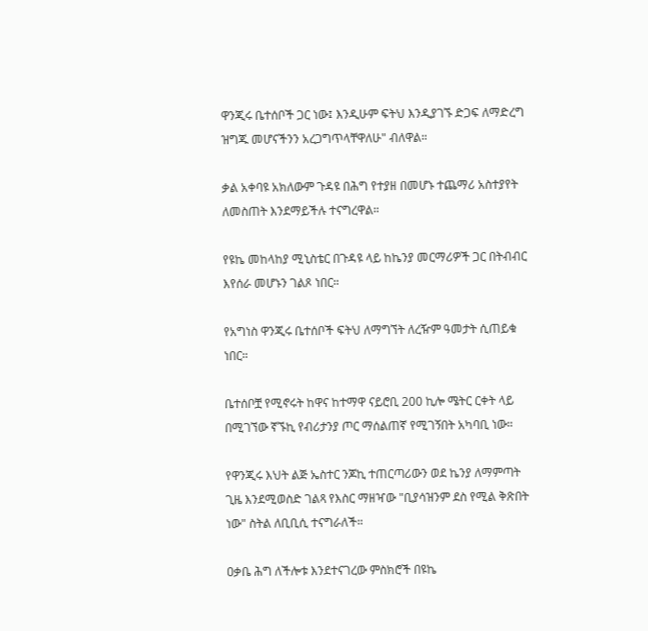ዋንጂሩ ቤተሰቦች ጋር ነው፤ እንዲሁም ፍትህ እንዲያገኙ ድጋፍ ለማድረግ ዝግጁ መሆናችንን አረጋግጥላቸዋለሁ" ብለዋል።

ቃል አቀባዩ አክለውም ጉዳዩ በሕግ የተያዘ በመሆኑ ተጨማሪ አስተያየት ለመስጠት እንደማይችሉ ተናግረዋል።

የዩኬ መከላከያ ሚኒስቴር በጉዳዩ ላይ ከኬንያ መርማሪዎች ጋር በትብብር እየሰራ መሆኑን ገልጾ ነበር።

የአግነስ ዋንጂሩ ቤተሰቦች ፍትህ ለማግኘት ለረዥም ዓመታት ሲጠይቁ ነበር።

ቤተሰቦቿ የሚኖሩት ከዋና ከተማዋ ናይሮቢ 200 ኪሎ ሜትር ርቀት ላይ በሚገኘው ኛኙኪ የብሪታንያ ጦር ማሰልጠኛ የሚገኝበት አካባቢ ነው።

የዋንጂሩ እህት ልጅ ኤስተር ንጆኪ ተጠርጣሪውን ወደ ኬንያ ለማምጣት ጊዜ እንደሚወስድ ገልጻ የእስር ማዘዣው "ቢያሳዝንም ደስ የሚል ቅጽበት ነው" ስትል ለቢቢሲ ተናግራለች።

ዐቃቤ ሕግ ለችሎቱ እንደተናገረው ምስክሮች በዩኬ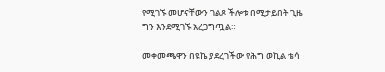የሚገኙ መሆናቸውን ገልጾ ችሎቱ በሚታይበት ጊዜ ግን እንደሚገኙ አረጋግጧል።

መቀመጫዋን በዩኬ ያደረገችው የሕግ ወኪል ቴሳ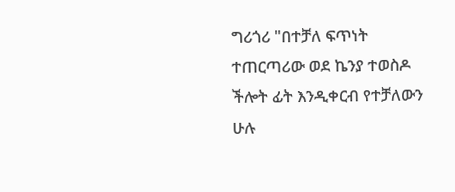ግሪጎሪ "በተቻለ ፍጥነት ተጠርጣሪው ወደ ኬንያ ተወስዶ ችሎት ፊት እንዲቀርብ የተቻለውን ሁሉ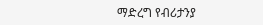ማድረግ የብሪታንያ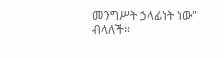መንግሥት ኃላፊነት ነው" ብላለች።